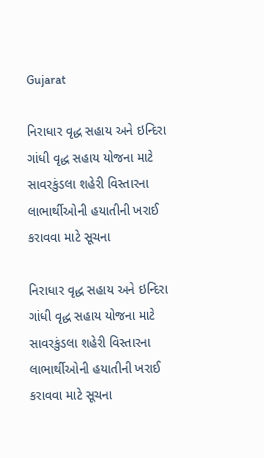Gujarat

નિરાધાર વૃદ્ધ સહાય અને ઇન્દિરા ગાંધી વૃદ્ધ સહાય યોજના માટે સાવરકુંડલા શહેરી વિસ્તારના લાભાર્થીઓની હયાતીની ખરાઈ કરાવવા માટે સૂચના

નિરાધાર વૃદ્ધ સહાય અને ઇન્દિરા ગાંધી વૃદ્ધ સહાય યોજના માટે સાવરકુંડલા શહેરી વિસ્તારના લાભાર્થીઓની હયાતીની ખરાઈ કરાવવા માટે સૂચના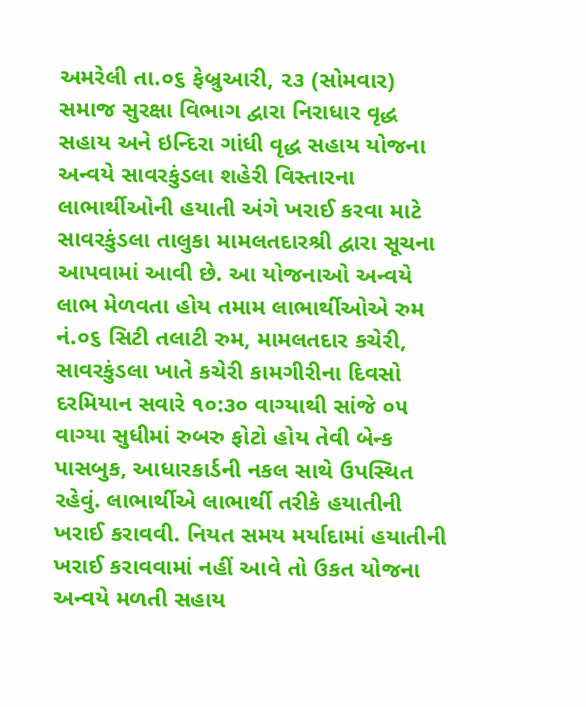અમરેલી તા.૦૬ ફેબ્રુઆરી, ૨૩ (સોમવાર) સમાજ સુરક્ષા વિભાગ દ્વારા નિરાધાર વૃદ્ધ સહાય અને ઇન્દિરા ગાંધી વૃદ્ધ સહાય યોજના અન્વયે સાવરકુંડલા શહેરી વિસ્તારના લાભાર્થીઓની હયાતી અંગે ખરાઈ કરવા માટે સાવરકુંડલા તાલુકા મામલતદારશ્રી દ્વારા સૂચના આપવામાં આવી છે. આ યોજનાઓ અન્વયે લાભ મેળવતા હોય તમામ લાભાર્થીઓએ રુમ નં.૦૬ સિટી તલાટી રુમ, મામલતદાર કચેરી, સાવરકુંડલા ખાતે કચેરી કામગીરીના દિવસો દરમિયાન સવારે ૧૦:૩૦ વાગ્યાથી સાંજે ૦૫ વાગ્યા સુધીમાં રુબરુ ફોટો હોય તેવી બેન્ક પાસબુક, આધારકાર્ડની નકલ સાથે ઉપસ્થિત રહેવું. લાભાર્થીએ લાભાર્થી તરીકે હયાતીની ખરાઈ કરાવવી. નિયત સમય મર્યાદામાં હયાતીની ખરાઈ કરાવવામાં નહીં આવે તો ઉકત યોજના અન્વયે મળતી સહાય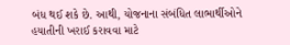બંધ થઈ શકે છે. આથી, યોજનાના સંબંધિત લાભાર્થીઓને હયાતીની ખરાઈ કરાવવા માટે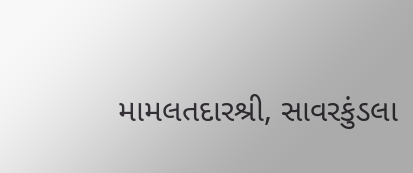મામલતદારશ્રી, સાવરકુંડલા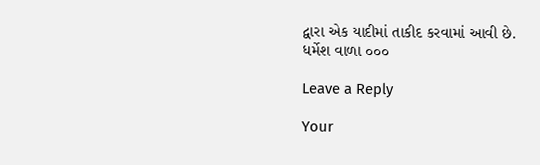દ્વારા એક યાદીમાં તાકીદ કરવામાં આવી છે.
ધર્મેશ વાળા ૦૦૦

Leave a Reply

Your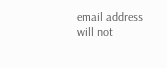email address will not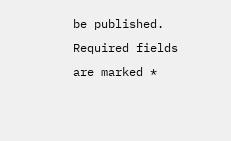be published. Required fields are marked *